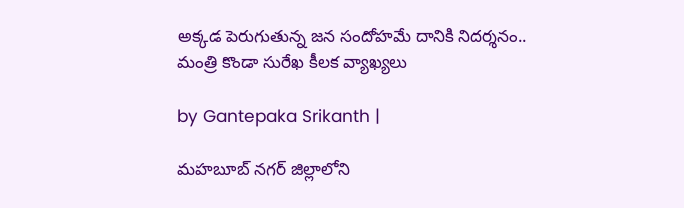అక్కడ పెరుగుతున్న జన సందోహమే దానికి నిదర్శనం.. మంత్రి కొండా సురేఖ కీలక వ్యాఖ్యలు

by Gantepaka Srikanth |

మహబూబ్ నగర్ జిల్లాలోని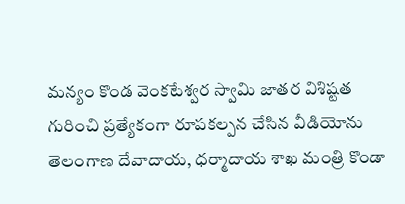మన్యం కొండ వెంకటేశ్వర స్వామి జాత‌ర విశిష్టత‌ గురించి ప్రత్యేకంగా రూప‌క‌ల్పన చేసిన వీడియోను తెలంగాణ దేవాదాయ, ధ‌ర్మాదాయ శాఖ మంత్రి కొండా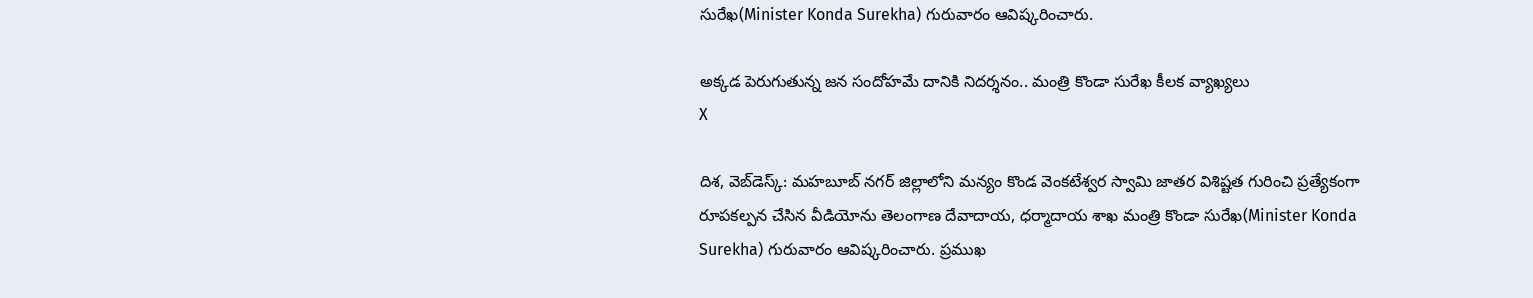సురేఖ(Minister Konda Surekha) గురువారం ఆవిష్క‌రించారు.

అక్కడ పెరుగుతున్న జన సందోహమే దానికి నిదర్శనం.. మంత్రి కొండా సురేఖ కీలక వ్యాఖ్యలు
X

దిశ, వెబ్‌డెస్క్: మహబూబ్ నగర్ జిల్లాలోని మన్యం కొండ వెంకటేశ్వర స్వామి జాత‌ర విశిష్టత‌ గురించి ప్రత్యేకంగా రూప‌క‌ల్పన చేసిన వీడియోను తెలంగాణ దేవాదాయ, ధ‌ర్మాదాయ శాఖ మంత్రి కొండా సురేఖ(Minister Konda Surekha) గురువారం ఆవిష్క‌రించారు. ప్రముఖ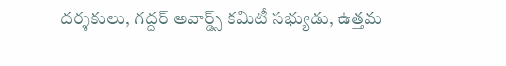దర్శకులు, గద్దర్ అవార్డ్స్ కమిటీ సభ్యుడు, ఉత్తమ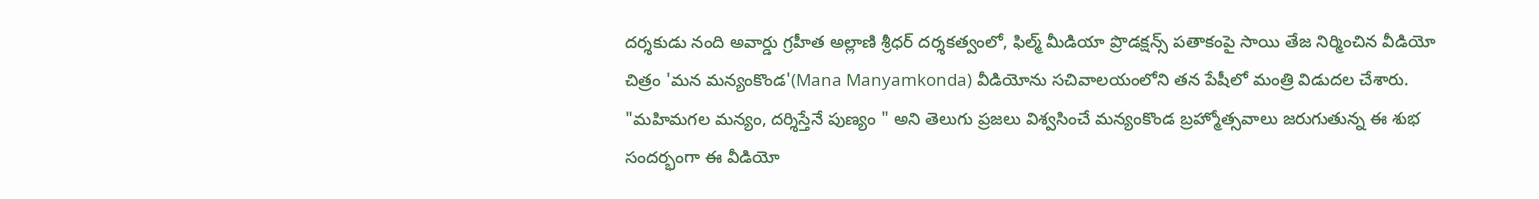దర్శకుడు నంది అవార్డు గ్రహీత అల్లాణి శ్రీధర్ దర్శకత్వంలో, ఫిల్మ్ మీడియా ప్రొడక్షన్స్ పతాకంపై సాయి తేజ నిర్మించిన వీడియో చిత్రం 'మన మన్యంకొండ'(Mana Manyamkonda) వీడియోను సచివాలయంలోని తన పేషీలో మంత్రి విడుద‌ల చేశారు. "మహిమగల మన్యం, దర్శిస్తేనే పుణ్యం " అని తెలుగు ప్రజలు విశ్వసించే మన్యంకొండ బ్రహ్మోత్సవాలు జరుగుతున్న ఈ శుభ సందర్భంగా ఈ వీడియో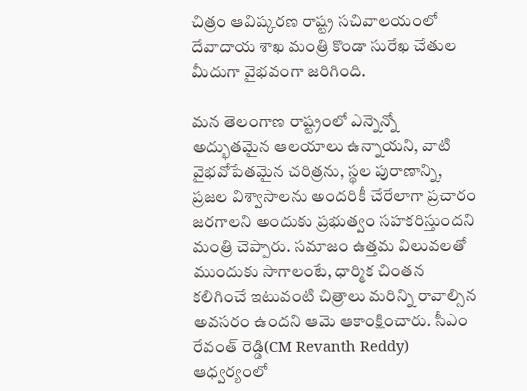చిత్రం ఆవిష్కరణ రాష్ట్ర సచివాలయంలో దేవాదాయ శాఖ మంత్రి కొండా సురేఖ చేతుల మీదుగా వైభవంగా జరిగింది.

మన తెలంగాణ రాష్ట్రంలో ఎన్నెన్నో అద్భుతమైన ఆలయాలు ఉన్నాయని, వాటి వైభవోపేతమైన చరిత్రను, స్థల పురాణాన్ని, ప్రజల విశ్వాసాలను అందరికీ చేరేలాగా ప్రచారం జరగాలని అందుకు ప్రభుత్వం సహకరిస్తుందని మంత్రి చెప్పారు. సమాజం ఉత్తమ విలువలతో ముందుకు సాగాలంటే, ధార్మిక చింతన కలిగించే ఇటువంటి చిత్రాలు మరిన్ని రావాల్సిన అవసరం ఉందని ఆమె ఆకాంక్షించారు. సీఎం రేవంత్ రెడ్డి(CM Revanth Reddy) ఆధ్వర్యంలో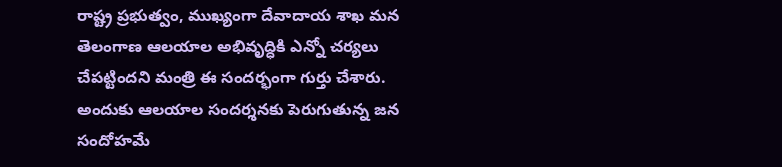రాష్ట్ర ప్రభుత్వం, ముఖ్యంగా దేవాదాయ శాఖ మన తెలంగాణ ఆలయాల అభివృద్ధికి ఎన్నో చర్యలు చేపట్టిందని మంత్రి ఈ సంద‌ర్భంగా గుర్తు చేశారు. అందుకు ఆలయాల సందర్శనకు పెరుగుతున్న జన సందోహమే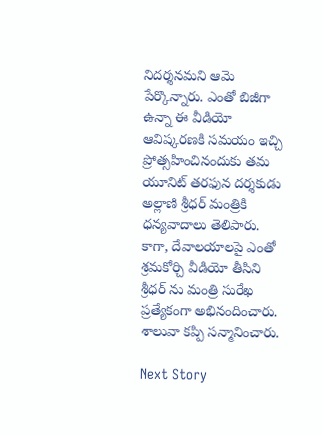నిదర్శనమని ఆమె పేర్కొన్నారు. ఎంతో బిజీగా ఉన్నా ఈ వీడియో ఆవిష్కరణకి సమయం ఇచ్చి ప్రోత్సహించినందుకు తమ యూనిట్ తరఫున దర్శకుడు అల్లాణి శ్రీధర్ మంత్రికి ధన్యవాదాలు తెలిపారు. కాగా, దేవాల‌యాల‌పై ఎంతో శ్ర‌మ‌కోర్చి వీడియో తీసిని శ్రీధ‌ర్ ను మంత్రి సురేఖ ప్ర‌త్యేకంగా అభినందించారు. శాలువా క‌ప్పి స‌న్మానించారు.

Next Story